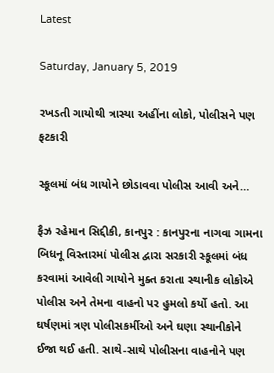Latest

Saturday, January 5, 2019

રખડતી ગાયોથી ત્રાસ્યા અહીંના લોકો, પોલીસને પણ ફટકારી

સ્કૂલમાં બંધ ગાયોને છોડાવવા પોલીસ આવી અને…

ફૈઝ રહેમાન સિદ્દીકી, કાનપુર : કાનપુરના નાગવા ગામના બિધનૂ વિસ્તારમાં પોલીસ દ્વારા સરકારી સ્કૂલમાં બંધ કરવામાં આવેલી ગાયોને મુક્ત કરાતા સ્થાનીક લોકોએ પોલીસ અને તેમના વાહનો પર હુમલો કર્યો હતો. આ ઘર્ષણમાં ત્રણ પોલીસકર્મીઓ અને ઘણા સ્થાનીકોને ઈજા થઈ હતી. સાથે-સાથે પોલીસના વાહનોને પણ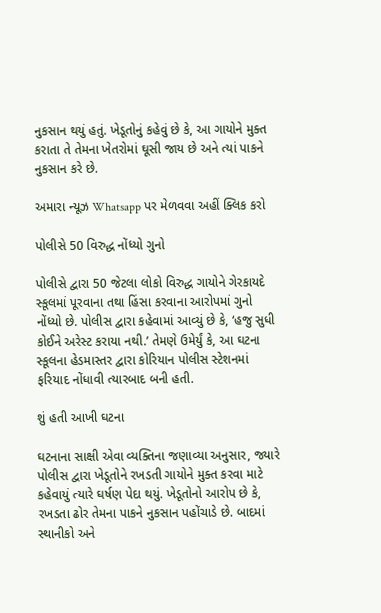નુકસાન થયું હતું. ખેડૂતોનું કહેવું છે કે, આ ગાયોને મુક્ત કરાતા તે તેમના ખેતરોમાં ઘૂસી જાય છે અને ત્યાં પાકને નુકસાન કરે છે.

અમારા ન્યૂઝ Whatsapp પર મેળવવા અહીં ક્લિક કરો

પોલીસે 50 વિરુદ્ધ નોંધ્યો ગુનો

પોલીસે દ્વારા 50 જેટલા લોકો વિરુદ્ધ ગાયોને ગેરકાયદે સ્કૂલમાં પૂરવાના તથા હિંસા કરવાના આરોપમાં ગુનો નોંધ્યો છે. પોલીસ દ્વારા કહેવામાં આવ્યું છે કે, ‘હજુ સુધી કોઈને અરેસ્ટ કરાયા નથી.’ તેમણે ઉમેર્યું કે, આ ઘટના સ્કૂલના હેડમાસ્તર દ્વારા કોરિયાન પોલીસ સ્ટેશનમાં ફરિયાદ નોંધાવી ત્યારબાદ બની હતી.

શું હતી આખી ઘટના

ઘટનાના સાક્ષી એવા વ્યક્તિના જણાવ્યા અનુસાર, જ્યારે પોલીસ દ્વારા ખેડૂતોને રખડતી ગાયોને મુક્ત કરવા માટે કહેવાયું ત્યારે ઘર્ષણ પેદા થયું. ખેડૂતોનો આરોપ છે કે, રખડતા ઢોર તેમના પાકને નુકસાન પહોંચાડે છે. બાદમાં સ્થાનીકો અને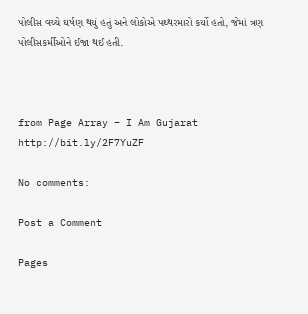પોલીસ વચ્ચે ઘર્ષણ થયું હતું અને લોકોએ પથ્થરમારો કર્યો હતો, જેમાં ત્રણ પોલીસકર્મીઓને ઈજા થઈ હતી.



from Page Array – I Am Gujarat http://bit.ly/2F7YuZF

No comments:

Post a Comment

Pages